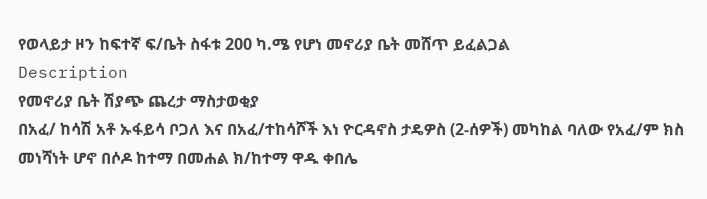የወላይታ ዞን ከፍተኛ ፍ/ቤት ስፋቱ 200 ካ.ሜ የሆነ መኖሪያ ቤት መሸጥ ይፈልጋል
Description
የመኖሪያ ቤት ሽያጭ ጨረታ ማስታወቂያ
በአፈ/ ከሳሽ አቶ ኡፋይሳ ቦጋለ እና በአፈ/ተከሳሾች እነ ዮርዳኖስ ታዴዎስ (2-ሰዎች) መካከል ባለው የአፈ/ም ክስ መነሻነት ሆኖ በሶዶ ከተማ በመሐል ክ/ከተማ ዋዱ ቀበሌ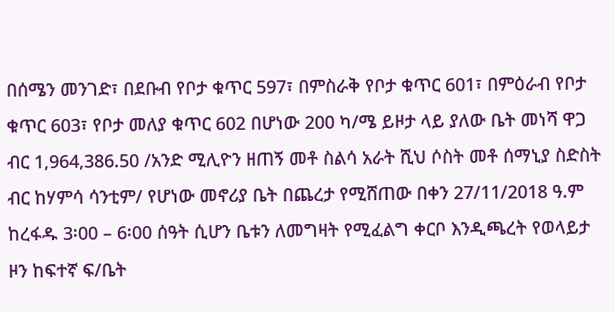በሰሜን መንገድ፣ በደቡብ የቦታ ቁጥር 597፣ በምስራቅ የቦታ ቁጥር 601፣ በምዕራብ የቦታ ቁጥር 603፣ የቦታ መለያ ቁጥር 602 በሆነው 200 ካ/ሜ ይዞታ ላይ ያለው ቤት መነሻ ዋጋ ብር 1,964,386.50 /አንድ ሚሊዮን ዘጠኝ መቶ ስልሳ አራት ሺህ ሶስት መቶ ሰማኒያ ስድስት ብር ከሃምሳ ሳንቲም/ የሆነው መኖሪያ ቤት በጨረታ የሚሸጠው በቀን 27/11/2018 ዓ.ም ከረፋዱ 3፡00 – 6፡00 ሰዓት ሲሆን ቤቱን ለመግዛት የሚፈልግ ቀርቦ እንዲጫረት የወላይታ ዞን ከፍተኛ ፍ/ቤት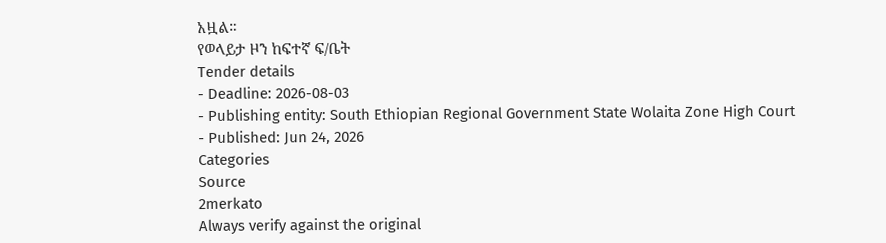አዟል።
የወላይታ ዞን ከፍተኛ ፍ/ቤት
Tender details
- Deadline: 2026-08-03
- Publishing entity: South Ethiopian Regional Government State Wolaita Zone High Court
- Published: Jun 24, 2026
Categories
Source
2merkato
Always verify against the original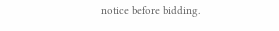notice before bidding.